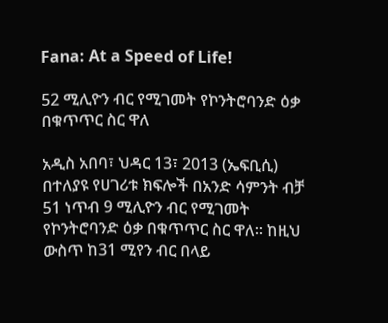Fana: At a Speed of Life!

52 ሚሊዮን ብር የሚገመት የኮንትሮባንድ ዕቃ በቁጥጥር ስር ዋለ

አዲስ አበባ፣ ህዳር 13፣ 2013 (ኤፍቢሲ) በተለያዩ የሀገሪቱ ክፍሎች በአንድ ሳምንት ብቻ 51 ነጥብ 9 ሚሊዮን ብር የሚገመት የኮንትሮባንድ ዕቃ በቁጥጥር ስር ዋለ፡፡ ከዚህ ውስጥ ከ31 ሚየን ብር በላይ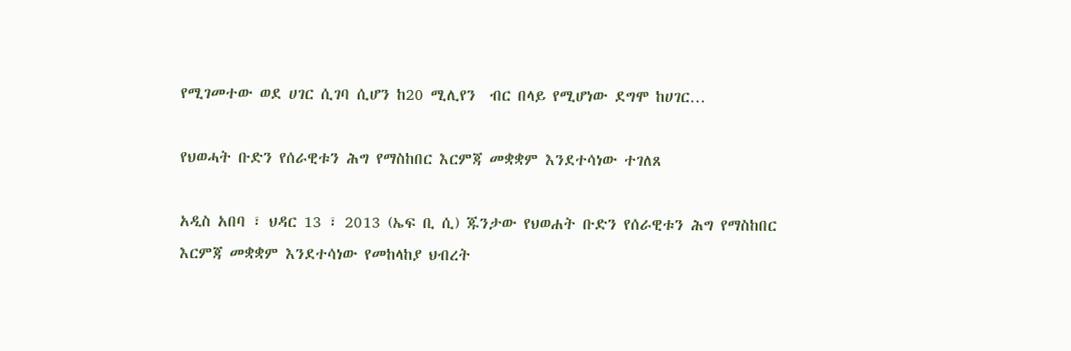የሚገመተው ወደ ሀገር ሲገባ ሲሆን ከ20 ሚሊየን  ብር በላይ የሚሆነው ደግሞ ከሀገር…

የህወሓት ቡድን የሰራዊቱን ሕግ የማስከበር እርምጃ መቋቋም እንደተሳነው ተገለጸ

አዲስ አበባ ፣ ህዳር 13 ፣ 2013 (ኤፍ ቢ ሲ) ጁንታው የህወሐት ቡድን የሰራዊቱን ሕግ የማስከበር እርምጃ መቋቋም እንደተሳነው የመከላከያ ህብረት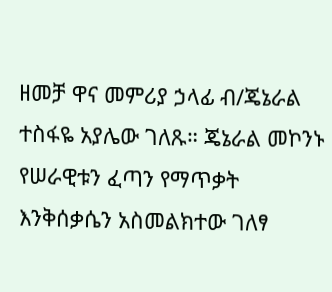ዘመቻ ዋና መምሪያ ኃላፊ ብ/ጄኔራል ተስፋዬ አያሌው ገለጹ። ጄኔራል መኮንኑ የሠራዊቱን ፈጣን የማጥቃት እንቅሰቃሴን አስመልክተው ገለፃ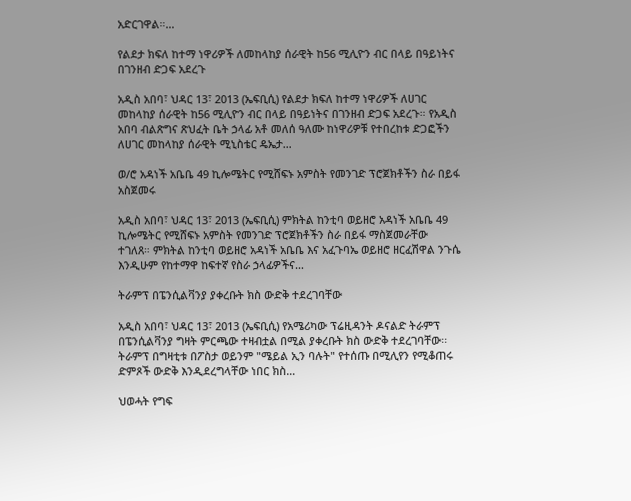አድርገዋል።…

የልደታ ክፍለ ከተማ ነዋሪዎች ለመከላከያ ሰራዊት ከ56 ሚሊዮን ብር በላይ በዓይነትና በገንዘብ ድጋፍ አደረጉ

አዲስ አበባ፣ ህዳር 13፣ 2013 (ኤፍቢሲ) የልደታ ክፍለ ከተማ ነዋሪዎች ለሀገር መከላከያ ሰራዊት ከ56 ሚሊዮን ብር በላይ በዓይነትና በገንዘብ ድጋፍ አደረጉ። የአዲስ አበባ ብልጽግና ጽህፈት ቤት ኃላፊ አቶ መለሰ ዓለሙ ከነዋሪዎቹ የተበረከቱ ድጋፎችን ለሀገር መከላከያ ሰራዊት ሚኒስቴር ዴኤታ…

ወ/ሮ አዳነች አቤቤ 49 ኪሎሜትር የሚሸፍኑ አምስት የመንገድ ፕሮጀክቶችን ስራ በይፋ አስጀመሩ

አዲስ አበባ፣ ህዳር 13፣ 2013 (ኤፍቢሲ) ምክትል ከንቲባ ወይዘሮ አዳነች አቤቤ 49 ኪሎሜትር የሚሸፍኑ አምስት የመንገድ ፕሮጀክቶችን ስራ በይፋ ማስጀመራቸው ተገለጸ። ምክትል ከንቲባ ወይዘሮ አዳነች አቤቤ እና አፈጉባኤ ወይዘሮ ዘርፈሽዋል ንጉሴ እንዲሁም የከተማዋ ከፍተኛ የስራ ኃላፊዎችና…

ትራምፕ በፔንሲልቫንያ ያቀረቡት ክስ ውድቅ ተደረገባቸው

አዲስ አበባ፣ ህዳር 13፣ 2013 (ኤፍቢሲ) የአሜሪካው ፕሬዚዳንት ዶናልድ ትራምፕ በፔንሲልቫንያ ግዛት ምርጫው ተዛብቷል በሚል ያቀረቡት ክስ ውድቅ ተደረገባቸው፡፡ ትራምፕ በግዛቲቱ በፖስታ ወይንም "ሜይል ኢን ባሉት" የተሰጡ በሚሊየን የሚቆጠሩ ድምጾች ውድቅ እንዲደረግላቸው ነበር ክስ…

ህወሓት የግፍ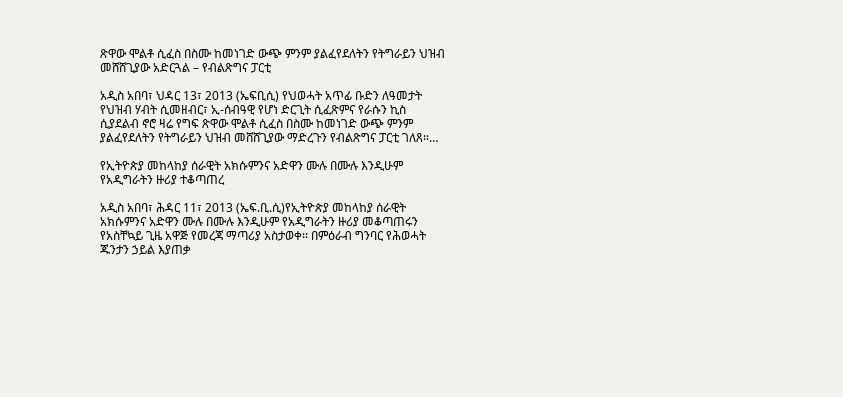ጽዋው ሞልቶ ሲፈስ በስሙ ከመነገድ ውጭ ምንም ያልፈየደለትን የትግራይን ህዝብ መሸሸጊያው አድርጓል – የብልጽግና ፓርቲ

አዲስ አበባ፣ ህዳር 13፣ 2013 (ኤፍቢሲ) የህወሓት አጥፊ ቡድን ለዓመታት የህዝብ ሃብት ሲመዘብር፣ ኢ-ሰብዓዊ የሆነ ድርጊት ሲፈጽምና የራሱን ኪስ ሲያደልብ ኖሮ ዛሬ የግፍ ጽዋው ሞልቶ ሲፈስ በስሙ ከመነገድ ውጭ ምንም ያልፈየደለትን የትግራይን ህዝብ መሸሸጊያው ማድረጉን የብልጽግና ፓርቲ ገለጸ፡፡…

የኢትዮጵያ መከላከያ ሰራዊት አክሱምንና አድዋን ሙሉ በሙሉ እንዲሁም የአዲግራትን ዙሪያ ተቆጣጠረ

አዲስ አበባ፣ ሕዳር 11፣ 2013 (ኤፍ.ቢ.ሲ)የኢትዮጵያ መከላከያ ሰራዊት አክሱምንና አድዋን ሙሉ በሙሉ እንዲሁም የአዲግራትን ዙሪያ መቆጣጠሩን የአስቸኳይ ጊዜ አዋጅ የመረጃ ማጣሪያ አስታወቀ፡፡ በምዕራብ ግንባር የሕወሓት ጁንታን ኃይል እያጠቃ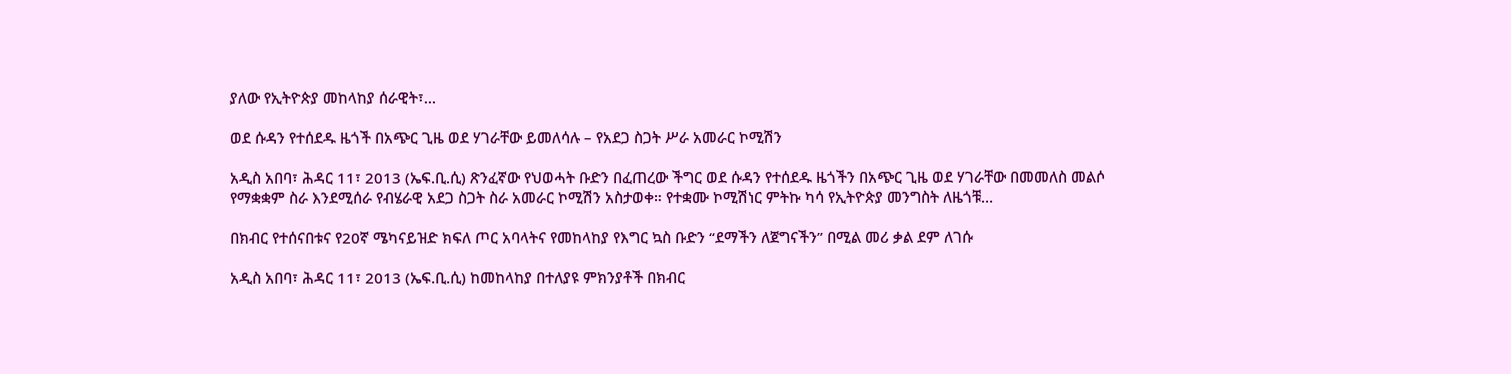ያለው የኢትዮጵያ መከላከያ ሰራዊት፣…

ወደ ሱዳን የተሰደዱ ዜጎች በአጭር ጊዜ ወደ ሃገራቸው ይመለሳሉ – የአደጋ ስጋት ሥራ አመራር ኮሚሽን

አዲስ አበባ፣ ሕዳር 11፣ 2013 (ኤፍ.ቢ.ሲ) ጽንፈኛው የህወሓት ቡድን በፈጠረው ችግር ወደ ሱዳን የተሰደዱ ዜጎችን በአጭር ጊዜ ወደ ሃገራቸው በመመለስ መልሶ የማቋቋም ስራ እንደሚሰራ የብሄራዊ አደጋ ስጋት ስራ አመራር ኮሚሽን አስታወቀ። የተቋሙ ኮሚሽነር ምትኩ ካሳ የኢትዮጵያ መንግስት ለዜጎቹ…

በክብር የተሰናበቱና የ20ኛ ሜካናይዝድ ክፍለ ጦር አባላትና የመከላከያ የእግር ኳስ ቡድን “ደማችን ለጀግናችን” በሚል መሪ ቃል ደም ለገሱ

አዲስ አበባ፣ ሕዳር 11፣ 2013 (ኤፍ.ቢ.ሲ) ከመከላከያ በተለያዩ ምክንያቶች በክብር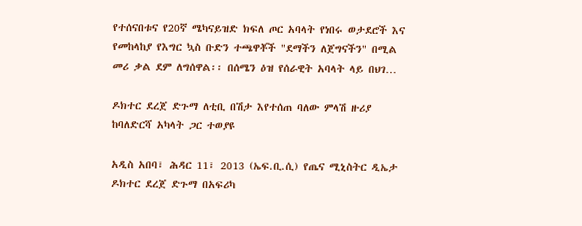የተሰናበቱና የ20ኛ ሜካናይዝድ ክፍለ ጦር አባላት የነበሩ ወታደሮች እና የመከላከያ የእግር ኳስ ቡድን ተጫዋቾች "ደማችን ለጀግናችን" በሚል መሪ ቃል ደም ለግሰዋል፡፡ በሰሜን ዕዝ የሰራዊት አባላት ላይ በህገ…

ዶክተር ደረጀ ድጉማ ለቲቢ በሽታ እየተሰጠ ባለው ምላሽ ዙሪያ ከባለድርሻ አካላት ጋር ተወያዩ

አዲስ አበባ፣ ሕዳር 11፣ 2013 (ኤፍ.ቢ.ሲ) የጤና ሚኒስትር ዲኤታ ዶክተር ደረጀ ድጉማ በአፍሪካ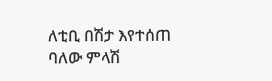ለቲቢ በሽታ እየተሰጠ ባለው ምላሽ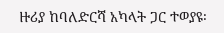ዙሪያ ከባለድርሻ አካላት ጋር ተወያዩ፡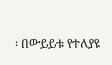፡ በውይይቱ የተለያዩ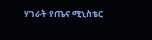ሃገራት የጤና ሚኒስቴር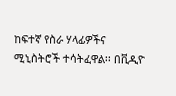ከፍተኛ የስራ ሃላፊዎችና ሚኒስትሮች ተሳትፈዋል፡፡ በቪዲዮ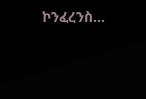ኮንፈረንስ…